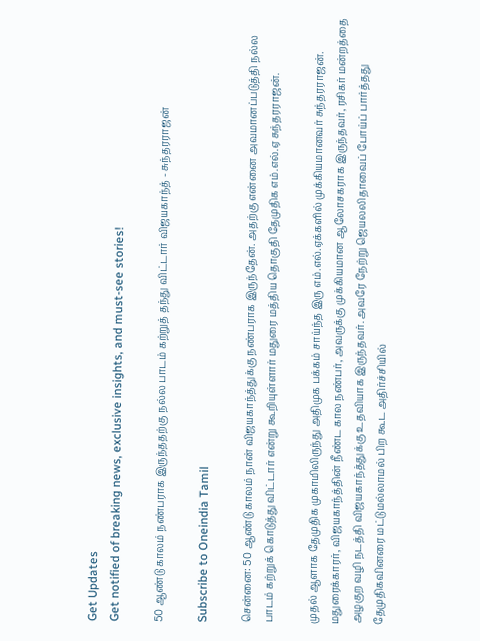Get Updates
Get notified of breaking news, exclusive insights, and must-see stories!

50 ஆண்டு காலம் நண்பராக இருந்ததற்கு நல்ல பாடம் கற்றுத் தந்து விட்டார் விஜயகாந்த் - சுந்தரராஜன்

Subscribe to Oneindia Tamil

சென்னை: 50 ஆண்டு காலம் நான் விஜயகாந்த்துக்கு நண்பராக இருந்தேன். அதற்கு என்னை அவமானப்படுத்தி நல்ல பாடம் கற்றுக் கொடுத்து விட்டார் என்று கூறியுள்ளார் மதுரை மத்திய தொகுதி தேமுதிக எம்.எல்.ஏ சுந்தரராஜன்.

முதல் ஆளாக தேமுதிக முகாமிலிருந்து அதிமுக பக்கம் சாய்ந்த இரு எம்.எல்.ஏக்களில் முக்கியமானவர் சுந்தரராஜன். மதுரைக்காரர், விஜயகாந்த்தின் நீண்ட கால நண்பர், அவருக்கு முக்கியமான ஆலோசகராக இருந்தவர், ரசிகர் மன்றத்தை அழகுற வழி நடத்தி விஜயகாந்த்துக்கு உதவியாக இருந்தவர். அவரே நேற்று ஜெயலலிதாவைப் போய்ப் பார்த்தது தேமுதிகவினரை மட்டுமல்லாமல் பிற கூட அதிர்ச்சியில்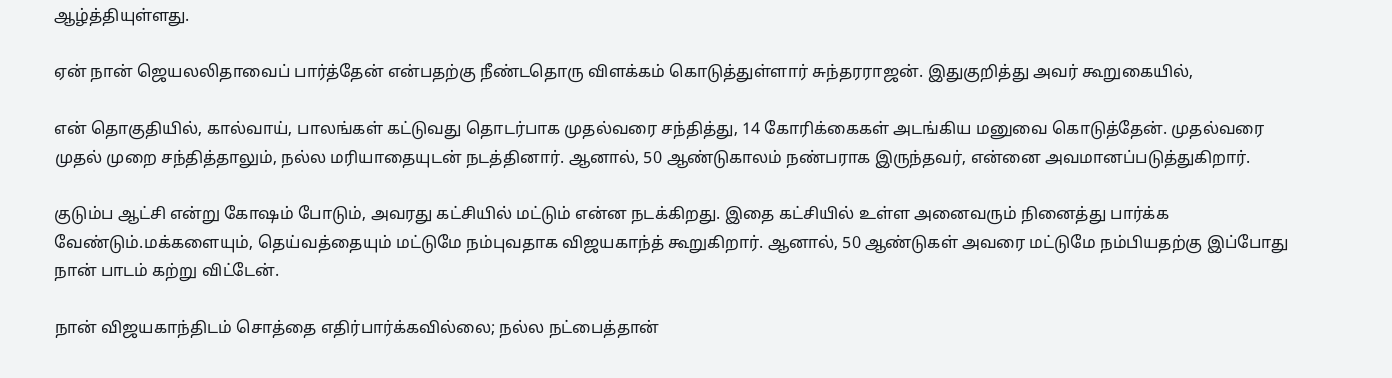ஆழ்த்தியுள்ளது.

ஏன் நான் ஜெயலலிதாவைப் பார்த்தேன் என்பதற்கு நீண்டதொரு விளக்கம் கொடுத்துள்ளார் சுந்தரராஜன். இதுகுறித்து அவர் கூறுகையில்,

என் தொகுதியில், கால்வாய், பாலங்கள் கட்டுவது தொடர்பாக முதல்வரை சந்தித்து, 14 கோரிக்கைகள் அடங்கிய மனுவை கொடுத்தேன். முதல்வரை முதல் முறை சந்தித்தாலும், நல்ல மரியாதையுடன் நடத்தினார். ஆனால், 50 ஆண்டுகாலம் நண்பராக இருந்தவர், என்னை அவமானப்படுத்துகிறார்.

குடும்ப ஆட்சி என்று கோஷம் போடும், அவரது கட்சியில் மட்டும் என்ன நடக்கிறது. இதை கட்சியில் உள்ள அனைவரும் நினைத்து பார்க்க வேண்டும்.மக்களையும், தெய்வத்தையும் மட்டுமே நம்புவதாக விஜயகாந்த் கூறுகிறார். ஆனால், 50 ஆண்டுகள் அவரை மட்டுமே நம்பியதற்கு இப்போது நான் பாடம் கற்று விட்டேன்.

நான் விஜயகாந்திடம் சொத்தை எதிர்பார்க்கவில்லை; நல்ல நட்பைத்தான்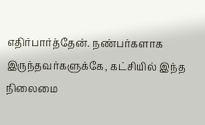எதிர்பார்த்தேன். நண்பர்களாக இருந்தவர்களுக்கே, கட்சியில் இந்த நிலைமை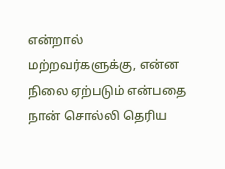என்றால் மற்றவர்களுக்கு, என்ன நிலை ஏற்படும் என்பதை நான் சொல்லி தெரிய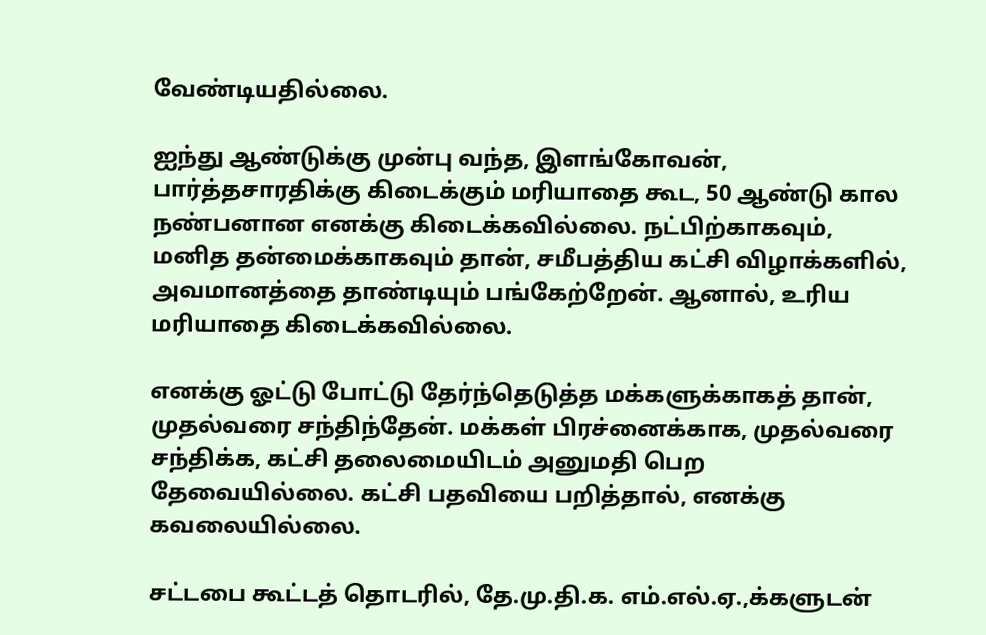வேண்டியதில்லை.

ஐந்து ஆண்டுக்கு முன்பு வந்த, இளங்கோவன், பார்த்தசாரதிக்கு கிடைக்கும் மரியாதை கூட, 50 ஆண்டு கால நண்பனான எனக்கு கிடைக்கவில்லை. நட்பிற்காகவும், மனித தன்மைக்காகவும் தான், சமீபத்திய கட்சி விழாக்களில், அவமானத்தை தாண்டியும் பங்கேற்றேன். ஆனால், உரிய மரியாதை கிடைக்கவில்லை.

எனக்கு ஓட்டு போட்டு தேர்ந்தெடுத்த மக்களுக்காகத் தான், முதல்வரை சந்திந்தேன். மக்கள் பிரச்னைக்காக, முதல்வரை சந்திக்க, கட்சி தலைமையிடம் அனுமதி பெற தேவையில்லை. கட்சி பதவியை பறித்தால், எனக்கு கவலையில்லை.

சட்டபை கூட்டத் தொடரில், தே.மு.தி.க. எம்.எல்.ஏ.,க்களுடன்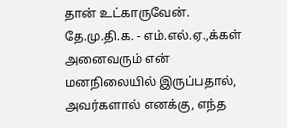தான் உட்காருவேன். தே.மு.தி.க. - எம்.எல்.ஏ.,க்கள் அனைவரும் என் மனநிலையில் இருப்பதால், அவர்களால் எனக்கு, எந்த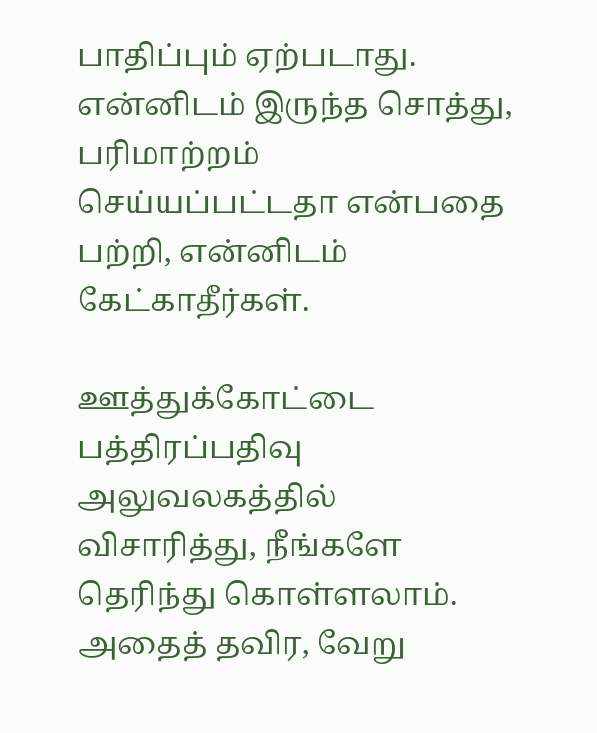பாதிப்பும் ஏற்படாது. என்னிடம் இருந்த சொத்து, பரிமாற்றம் செய்யப்பட்டதா என்பதை பற்றி, என்னிடம் கேட்காதீர்கள்.

ஊத்துக்கோட்டை பத்திரப்பதிவு அலுவலகத்தில் விசாரித்து, நீங்களே தெரிந்து கொள்ளலாம். அதைத் தவிர, வேறு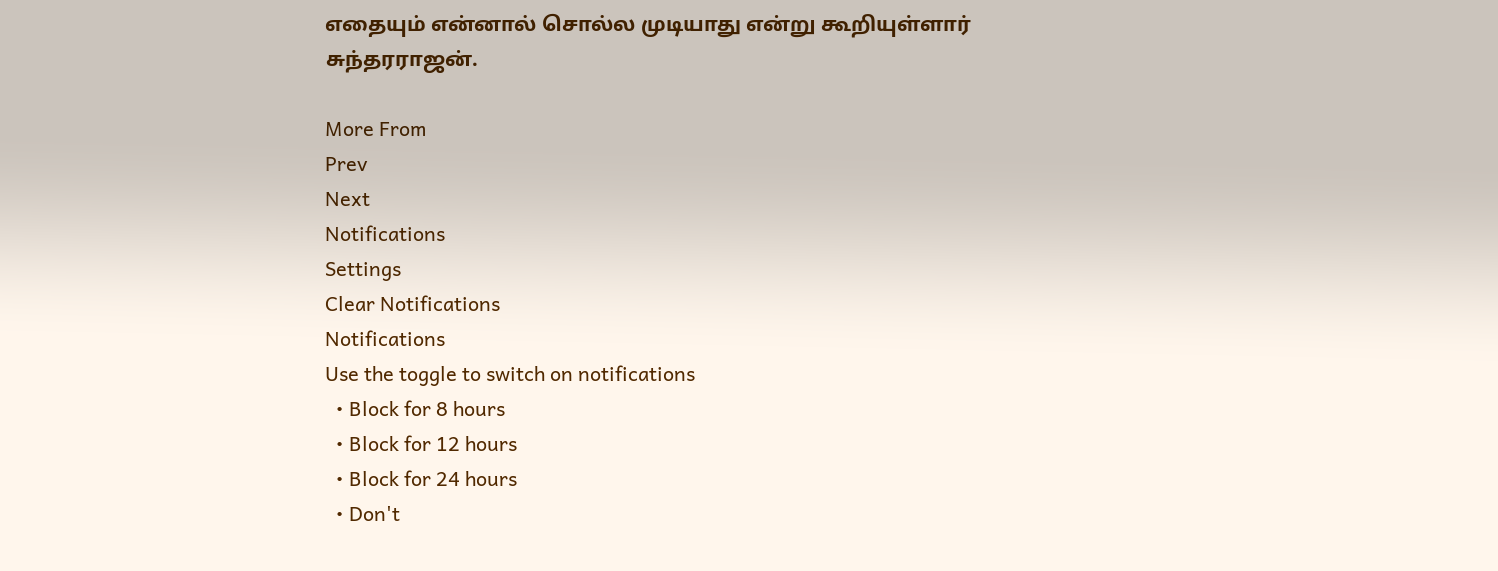எதையும் என்னால் சொல்ல முடியாது என்று கூறியுள்ளார் சுந்தரராஜன்.

More From
Prev
Next
Notifications
Settings
Clear Notifications
Notifications
Use the toggle to switch on notifications
  • Block for 8 hours
  • Block for 12 hours
  • Block for 24 hours
  • Don't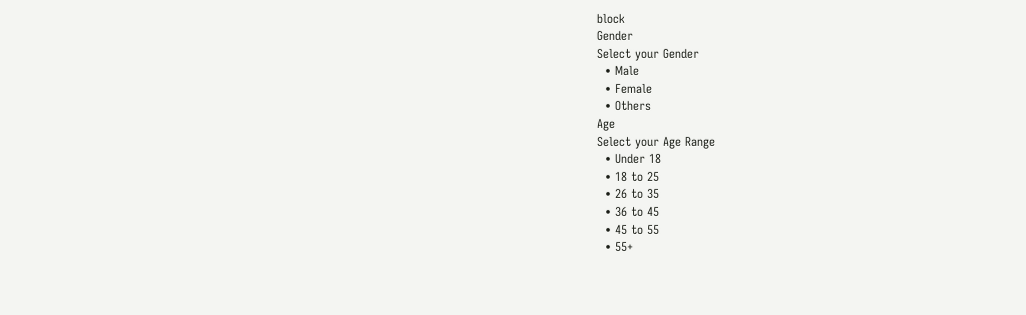block
Gender
Select your Gender
  • Male
  • Female
  • Others
Age
Select your Age Range
  • Under 18
  • 18 to 25
  • 26 to 35
  • 36 to 45
  • 45 to 55
  • 55+